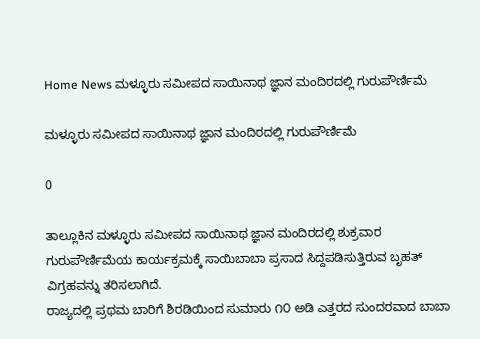Home News ಮಳ್ಳೂರು ಸಮೀಪದ ಸಾಯಿನಾಥ ಜ್ಞಾನ ಮಂದಿರದಲ್ಲಿ ಗುರುಪೌರ್ಣಿಮೆ

ಮಳ್ಳೂರು ಸಮೀಪದ ಸಾಯಿನಾಥ ಜ್ಞಾನ ಮಂದಿರದಲ್ಲಿ ಗುರುಪೌರ್ಣಿಮೆ

0

ತಾಲ್ಲೂಕಿನ ಮಳ್ಳೂರು ಸಮೀಪದ ಸಾಯಿನಾಥ ಜ್ಞಾನ ಮಂದಿರದಲ್ಲಿ ಶುಕ್ರವಾರ ಗುರುಪೌರ್ಣಿಮೆಯ ಕಾರ್ಯಕ್ರಮಕ್ಕೆ ಸಾಯಿಬಾಬಾ ಪ್ರಸಾದ ಸಿದ್ದಪಡಿಸುತ್ತಿರುವ ಬೃಹತ್ ವಿಗ್ರಹವನ್ನು ತರಿಸಲಾಗಿದೆ.
ರಾಜ್ಯದಲ್ಲಿ ಪ್ರಥಮ ಬಾರಿಗೆ ಶಿರಡಿಯಿಂದ ಸುಮಾರು ೧೦ ಅಡಿ ಎತ್ತರದ ಸುಂದರವಾದ ಬಾಬಾ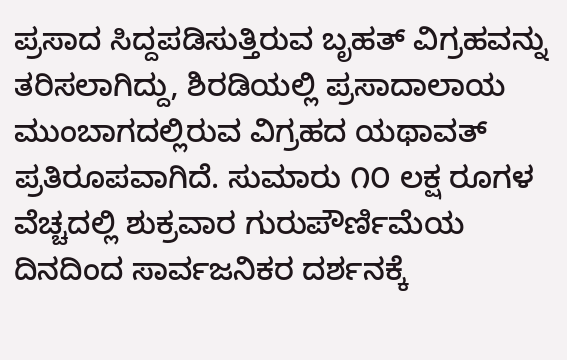ಪ್ರಸಾದ ಸಿದ್ದಪಡಿಸುತ್ತಿರುವ ಬೃಹತ್ ವಿಗ್ರಹವನ್ನು ತರಿಸಲಾಗಿದ್ದು, ಶಿರಡಿಯಲ್ಲಿ ಪ್ರಸಾದಾಲಾಯ ಮುಂಬಾಗದಲ್ಲಿರುವ ವಿಗ್ರಹದ ಯಥಾವತ್ ಪ್ರತಿರೂಪವಾಗಿದೆ. ಸುಮಾರು ೧೦ ಲಕ್ಷ ರೂಗಳ ವೆಚ್ಚದಲ್ಲಿ ಶುಕ್ರವಾರ ಗುರುಪೌರ್ಣಿಮೆಯ ದಿನದಿಂದ ಸಾರ್ವಜನಿಕರ ದರ್ಶನಕ್ಕೆ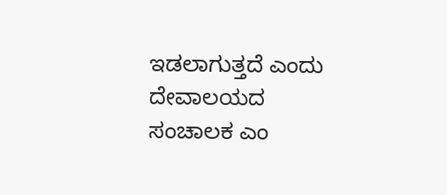ಇಡಲಾಗುತ್ತದೆ ಎಂದು ದೇವಾಲಯದ ಸಂಚಾಲಕ ಎಂ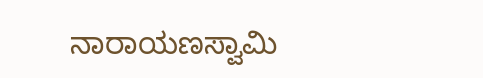ನಾರಾಯಣಸ್ವಾಮಿ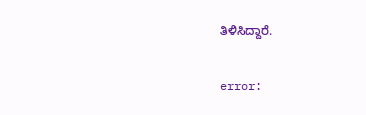ತಿಳಿಸಿದ್ದಾರೆ.

error: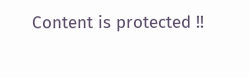Content is protected !!